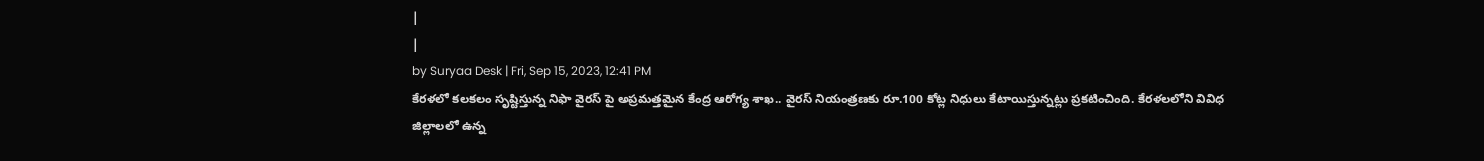|
|
by Suryaa Desk | Fri, Sep 15, 2023, 12:41 PM
కేరళలో కలకలం సృష్టిస్తున్న నిఫా వైరస్ పై అప్రమత్తమైన కేంద్ర ఆరోగ్య శాఖ.. వైరస్ నియంత్రణకు రూ.100 కోట్ల నిధులు కేటాయిస్తున్నట్లు ప్రకటించింది. కేరళలలోని వివిధ జిల్లాలలో ఉన్న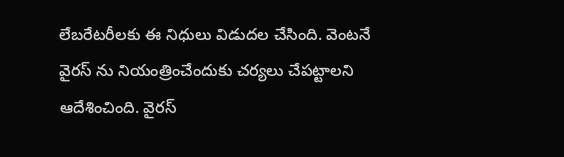లేబరేటరీలకు ఈ నిధులు విడుదల చేసింది. వెంటనే వైరస్ ను నియంత్రించేందుకు చర్యలు చేపట్టాలని ఆదేశించింది. వైరస్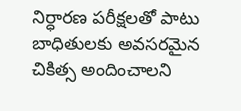నిర్ధారణ పరీక్షలతో పాటు బాధితులకు అవసరమైన చికిత్స అందించాలని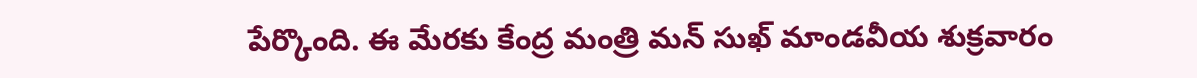పేర్కొంది. ఈ మేరకు కేంద్ర మంత్రి మన్ సుఖ్ మాండవీయ శుక్రవారం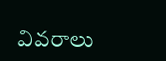వివరాలు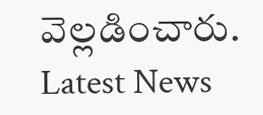వెల్లడించారు.
Latest News